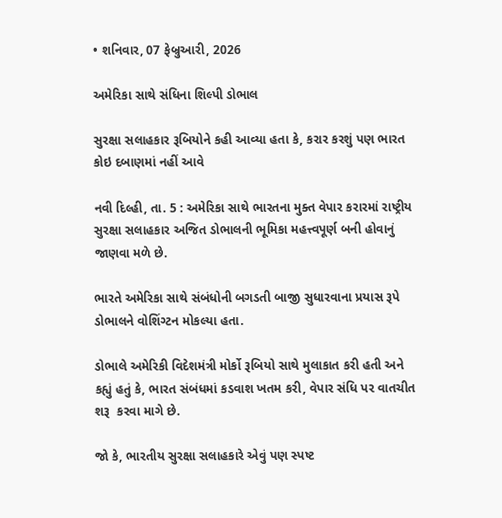• શનિવાર, 07 ફેબ્રુઆરી, 2026

અમેરિકા સાથે સંધિના શિલ્પી ડોભાલ

સુરક્ષા સલાહકાર રૂબિયોને કહી આવ્યા હતા કે, કરાર કરશું પણ ભારત કોઇ દબાણમાં નહીં આવે

નવી દિલ્હી, તા. 5 : અમેરિકા સાથે ભારતના મુક્ત વેપાર કરારમાં રાષ્ટ્રીય સુરક્ષા સલાહકાર અજિત ડોભાલની ભૂમિકા મહત્ત્વપૂર્ણ બની હોવાનું જાણવા મળે છે.

ભારતે અમેરિકા સાથે સંબંધોની બગડતી બાજી સુધારવાના પ્રયાસ રૂપે ડોભાલને વોશિંગ્ટન મોકલ્યા હતા.

ડોભાલે અમેરિકી વિદેશમંત્રી મોર્કો રૂબિયો સાથે મુલાકાત કરી હતી અને કહ્યું હતું કે, ભારત સંબંધમાં કડવાશ ખતમ કરી, વેપાર સંધિ પર વાતચીત શરૂ  કરવા માગે છે.

જો કે, ભારતીય સુરક્ષા સલાહકારે એવું પણ સ્પષ્ટ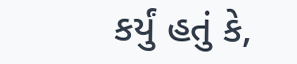કર્યું હતું કે,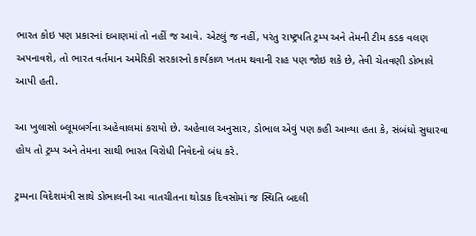ભારત કોઇ પણ પ્રકારનાં દબાણમાં તો નહીં જ આવે. એટલું જ નહીં, પરંતુ રાષ્ટ્રપતિ ટ્રમ્પ અને તેમની ટીમ કડક વલણ અપનાવશે, તો ભારત વર્તમાન અમેરિકી સરકારનો કાર્યકાળ ખતમ થવાની રાહ પણ જોઇ શકે છે, તેવી ચેતવણી ડોભાલે આપી હતી.

આ ખુલાસો બ્લૂમબર્ગના અહેવાલમાં કરાયો છે. અહેવાલ અનુસાર, ડોભાલ એવું પણ કહી આવ્યા હતા કે, સંબંધો સુધારવા હોય તો ટ્રમ્પ અને તેમના સાથી ભારત વિરોધી નિવેદનો બંધ કરે.

ટ્રમ્પના વિદેશમંત્રી સાથે ડોભાલની આ વાતચીતના થોડાક દિવસોમાં જ સ્થિતિ બદલી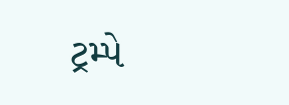ટ્રમ્પે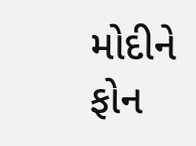મોદીને ફોન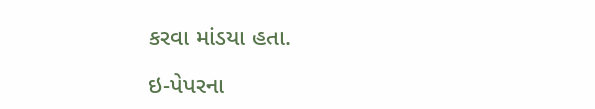કરવા માંડયા હતા.

ઇ-પેપરના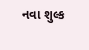નવા શુલ્ક